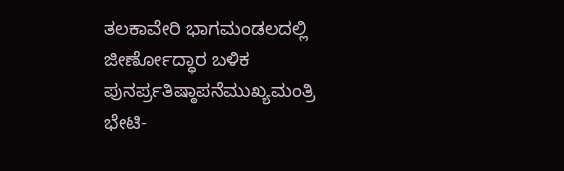ತಲಕಾವೇರಿ ಭಾಗಮಂಡಲದಲ್ಲಿ ಜೀರ್ಣೋದ್ಧಾರ ಬಳಿಕ ಪುನರ್ಪ್ರತಿಷ್ಠಾಪನೆಮುಖ್ಯಮಂತ್ರಿ ಭೇಟಿ-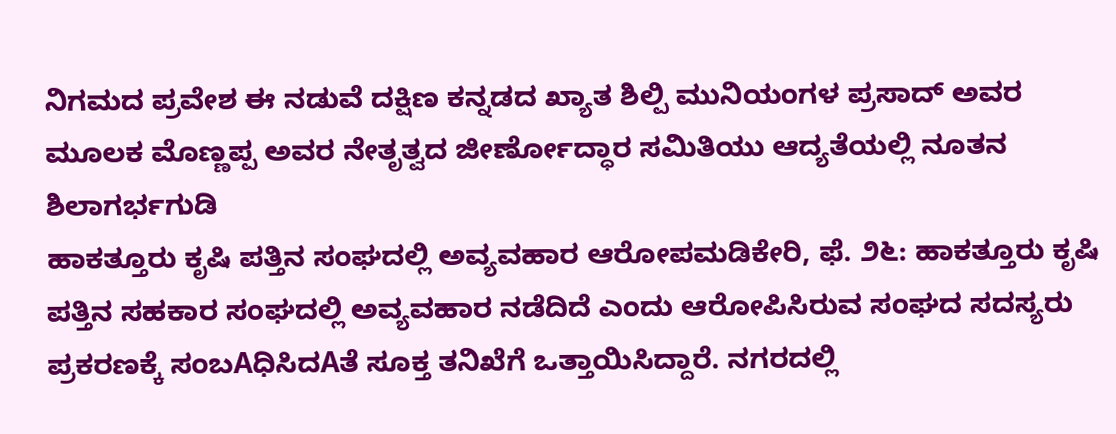ನಿಗಮದ ಪ್ರವೇಶ ಈ ನಡುವೆ ದಕ್ಷಿಣ ಕನ್ನಡದ ಖ್ಯಾತ ಶಿಲ್ಪಿ ಮುನಿಯಂಗಳ ಪ್ರಸಾದ್ ಅವರ ಮೂಲಕ ಮೊಣ್ಣಪ್ಪ ಅವರ ನೇತೃತ್ವದ ಜೀರ್ಣೋದ್ಧಾರ ಸಮಿತಿಯು ಆದ್ಯತೆಯಲ್ಲಿ ನೂತನ ಶಿಲಾಗರ್ಭಗುಡಿ
ಹಾಕತ್ತೂರು ಕೃಷಿ ಪತ್ತಿನ ಸಂಘದಲ್ಲಿ ಅವ್ಯವಹಾರ ಆರೋಪಮಡಿಕೇರಿ, ಫೆ. ೨೬: ಹಾಕತ್ತೂರು ಕೃಷಿ ಪತ್ತಿನ ಸಹಕಾರ ಸಂಘದಲ್ಲಿ ಅವ್ಯವಹಾರ ನಡೆದಿದೆ ಎಂದು ಆರೋಪಿಸಿರುವ ಸಂಘದ ಸದಸ್ಯರು ಪ್ರಕರಣಕ್ಕೆ ಸಂಬAಧಿಸಿದAತೆ ಸೂಕ್ತ ತನಿಖೆಗೆ ಒತ್ತಾಯಿಸಿದ್ದಾರೆ. ನಗರದಲ್ಲಿ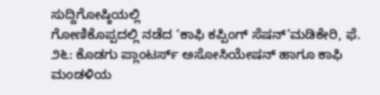ಸುದ್ದಿಗೋಷ್ಠಿಯಲ್ಲಿ
ಗೋಣಿಕೊಪ್ಪದಲ್ಲಿ ನಡೆದ ‘ಕಾಫಿ ಕಪ್ಪಿಂಗ್ ಸೆಷನ್’ಮಡಿಕೇರಿ, ಫೆ. ೨೬: ಕೊಡಗು ಪ್ಲಾಂಟರ್ಸ್ ಅಸೋಸಿಯೇಷನ್ ಹಾಗೂ ಕಾಫಿ ಮಂಡಳಿಯ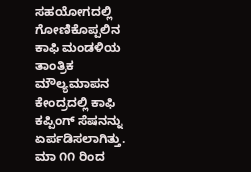ಸಹಯೋಗದಲ್ಲಿ ಗೋಣಿಕೊಪ್ಪಲಿನ ಕಾಫಿ ಮಂಡಳಿಯ ತಾಂತ್ರಿಕ ಮೌಲ್ಯಮಾಪನ ಕೇಂದ್ರದಲ್ಲಿ ಕಾಫಿ ಕಪ್ಪಿಂಗ್ ಸೆಷನನ್ನು ಏರ್ಪಡಿಸಲಾಗಿತ್ತು.
ಮಾ ೧೧ ರಿಂದ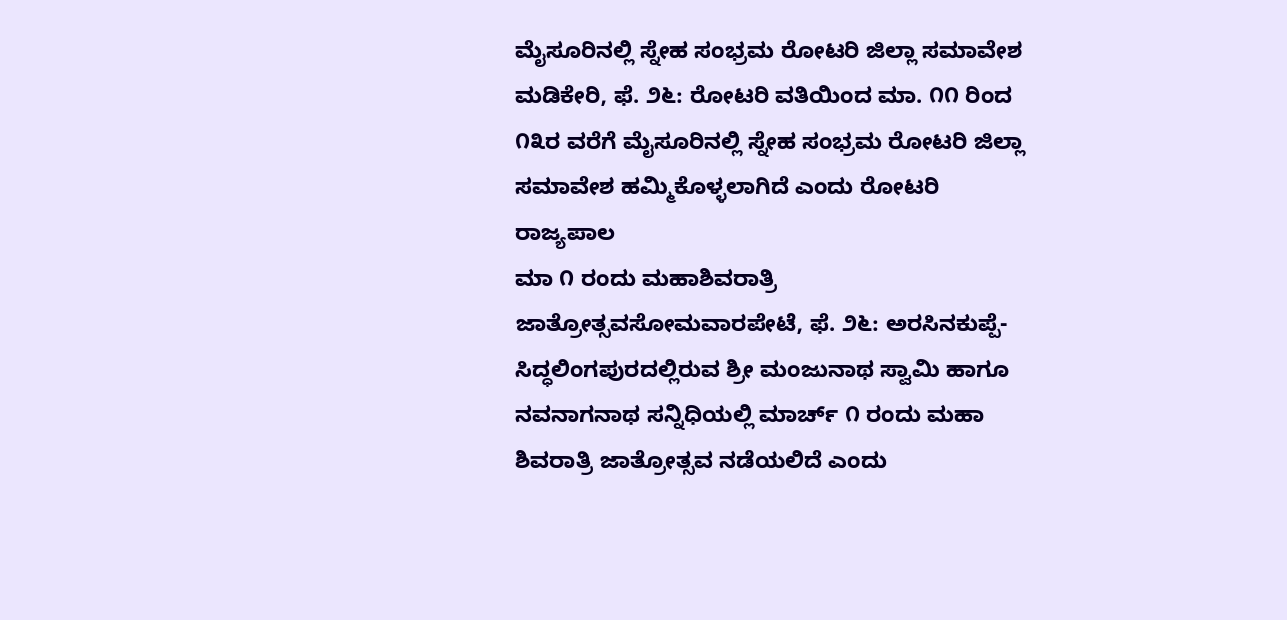ಮೈಸೂರಿನಲ್ಲಿ ಸ್ನೇಹ ಸಂಭ್ರಮ ರೋಟರಿ ಜಿಲ್ಲಾ ಸಮಾವೇಶ ಮಡಿಕೇರಿ, ಫೆ. ೨೬: ರೋಟರಿ ವತಿಯಿಂದ ಮಾ. ೧೧ ರಿಂದ ೧೩ರ ವರೆಗೆ ಮೈಸೂರಿನಲ್ಲಿ ಸ್ನೇಹ ಸಂಭ್ರಮ ರೋಟರಿ ಜಿಲ್ಲಾ ಸಮಾವೇಶ ಹಮ್ಮಿಕೊಳ್ಳಲಾಗಿದೆ ಎಂದು ರೋಟರಿ ರಾಜ್ಯಪಾಲ
ಮಾ ೧ ರಂದು ಮಹಾಶಿವರಾತ್ರಿ ಜಾತ್ರೋತ್ಸವಸೋಮವಾರಪೇಟೆ, ಫೆ. ೨೬: ಅರಸಿನಕುಪ್ಪೆ-ಸಿದ್ಧಲಿಂಗಪುರದಲ್ಲಿರುವ ಶ್ರೀ ಮಂಜುನಾಥ ಸ್ವಾಮಿ ಹಾಗೂ ನವನಾಗನಾಥ ಸನ್ನಿಧಿಯಲ್ಲಿ ಮಾರ್ಚ್ ೧ ರಂದು ಮಹಾ ಶಿವರಾತ್ರಿ ಜಾತ್ರೋತ್ಸವ ನಡೆಯಲಿದೆ ಎಂದು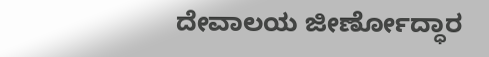ದೇವಾಲಯ ಜೀರ್ಣೋದ್ಧಾರ